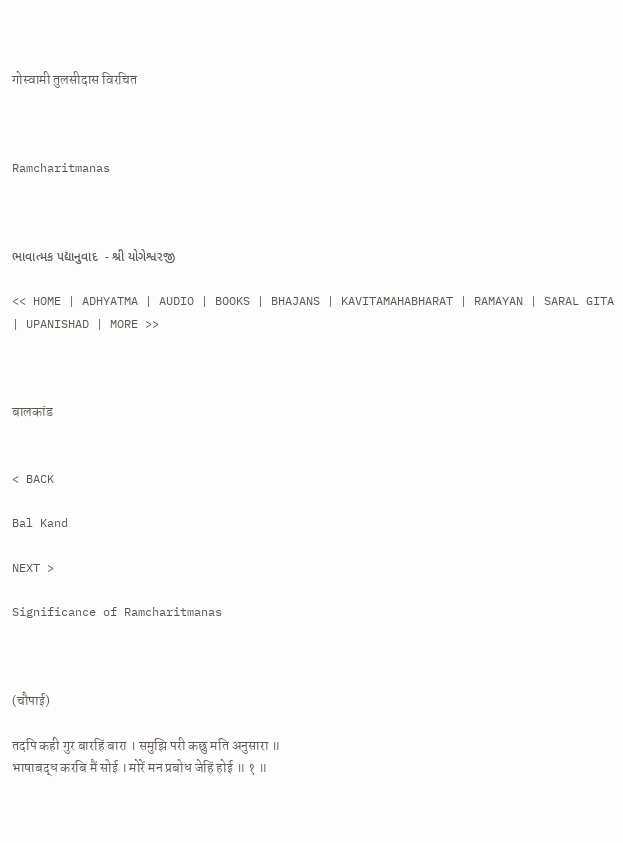गोस्वामी तुलसीदास विरचित



Ramcharitmanas



ભાવાત્મક પદ્યાનુવાદ  - શ્રી યોગેશ્વરજી

<< HOME | ADHYATMA | AUDIO | BOOKS | BHAJANS | KAVITAMAHABHARAT | RAMAYAN | SARAL GITA | UPANISHAD | MORE >>



बालकांड


< BACK

Bal Kand

NEXT >

Significance of Ramcharitmanas



(चौपाई)

तदपि कही गुर बारहिं बारा । समुझि परी कछु मति अनुसारा ॥
भाषाबद्ध करबि मैं सोई । मोरें मन प्रबोध जेहिं होई ॥ १ ॥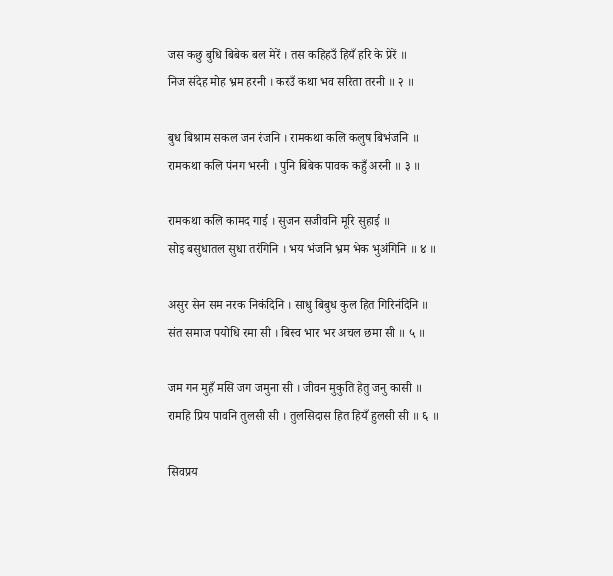जस कछु बुधि बिबेक बल मेरें । तस कहिहउँ हियँ हरि के प्रेरें ॥
निज संदेह मोह भ्रम हरनी । करउँ कथा भव सरिता तरनी ॥ २ ॥

बुध बिश्राम सकल जन रंजनि । रामकथा कलि कलुष बिभंजनि ॥
रामकथा कलि पंनग भरनी । पुनि बिबेक पावक कहुँ अरनी ॥ ३ ॥

रामकथा कलि कामद गाई । सुजन सजीवनि मूरि सुहाई ॥
सोइ बसुधातल सुधा तरंगिनि । भय भंजनि भ्रम भेक भुअंगिनि ॥ ४ ॥

असुर सेन सम नरक निकंदिनि । साधु बिबुध कुल हित गिरिनंदिनि ॥
संत समाज पयोधि रमा सी । बिस्व भार भर अचल छमा सी ॥ ५ ॥

जम गन मुहँ मसि जग जमुना सी । जीवन मुकुति हेतु जनु कासी ॥
रामहि प्रिय पावनि तुलसी सी । तुलसिदास हित हियँ हुलसी सी ॥ ६ ॥

सिवप्रय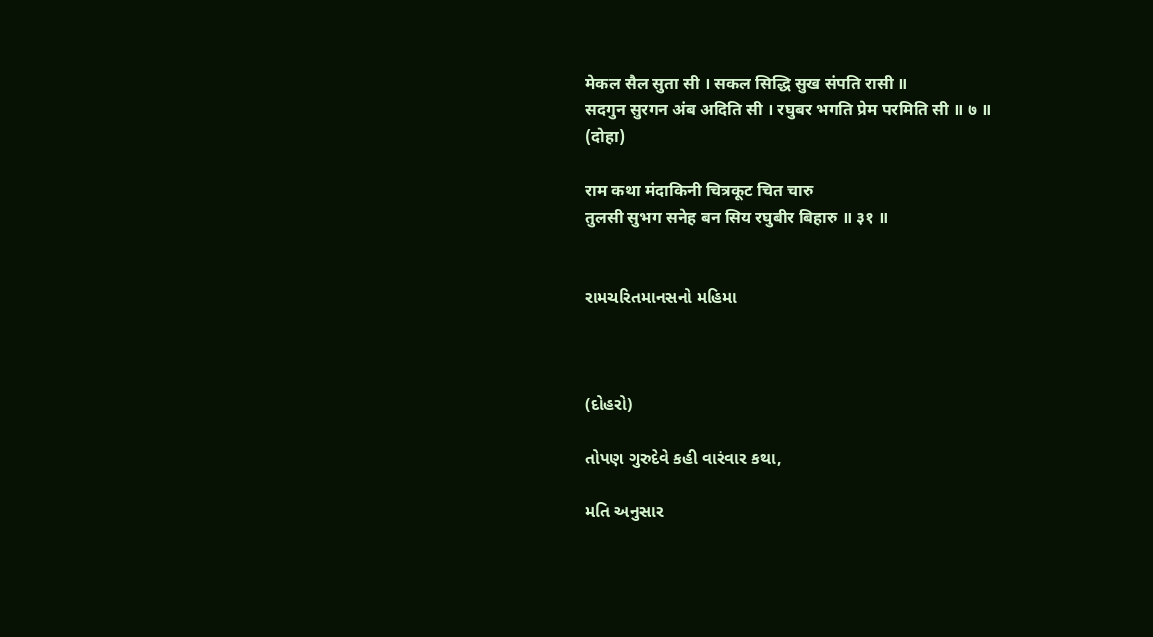मेकल सैल सुता सी । सकल सिद्धि सुख संपति रासी ॥
सदगुन सुरगन अंब अदिति सी । रघुबर भगति प्रेम परमिति सी ॥ ७ ॥
(दोहा)

राम कथा मंदाकिनी चित्रकूट चित चारु
तुलसी सुभग सनेह बन सिय रघुबीर बिहारु ॥ ३१ ॥


રામચરિતમાનસનો મહિમા



(દોહરો)

તોપણ ગુરુદેવે કહી વારંવાર કથા,

મતિ અનુસાર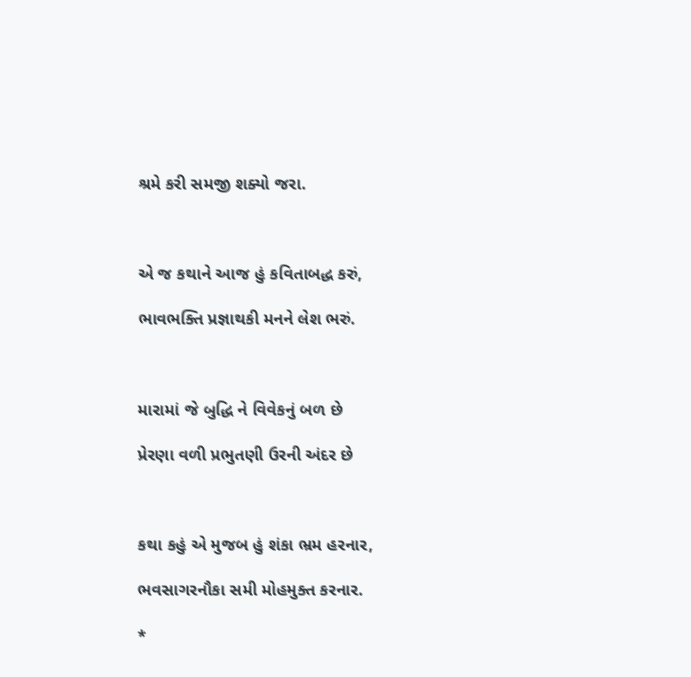શ્રમે કરી સમજી શક્યો જરા.



એ જ કથાને આજ હું કવિતાબદ્ધ કરું,

ભાવભક્તિ પ્રજ્ઞાથકી મનને લેશ ભરું.



મારામાં જે બુદ્ધિ ને વિવેકનું બળ છે

પ્રેરણા વળી પ્રભુતણી ઉરની અંદર છે



કથા કહું એ મુજબ હું શંકા ભ્રમ હરનાર,

ભવસાગરનૌકા સમી મોહમુક્ત કરનાર.

*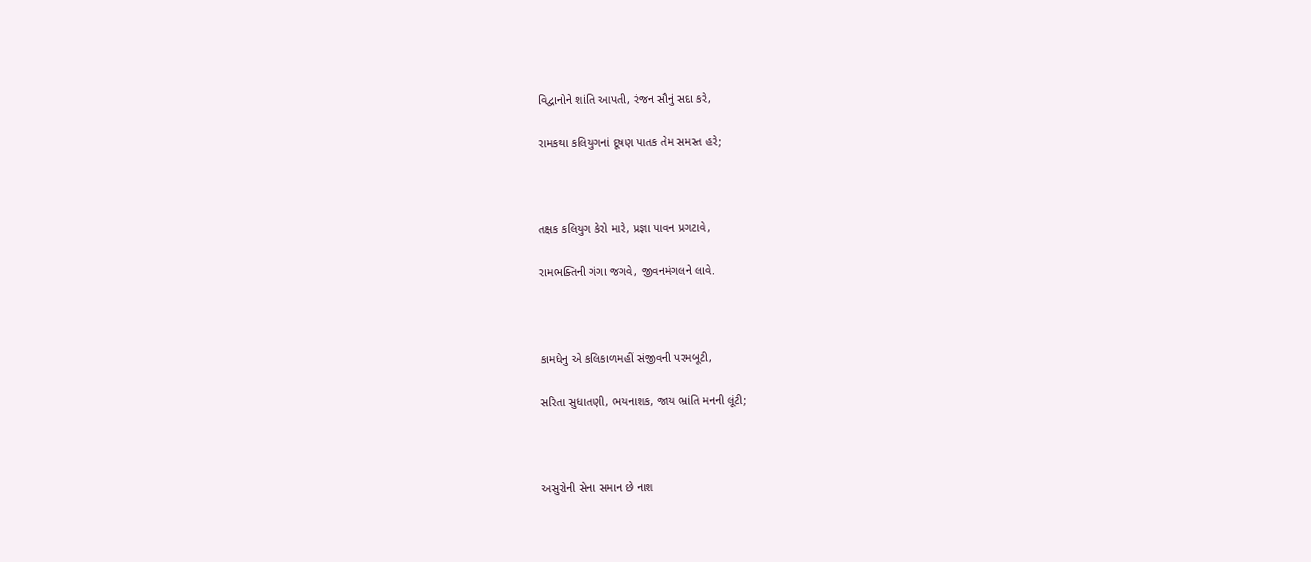વિદ્વાનોને શાંતિ આપતી, રંજન સૌનું સદા કરે,

રામકથા કલિયુગનાં દૂષણ પાતક તેમ સમસ્ત હરે;



તક્ષક કલિયુગ કેરો મારે, પ્રજ્ઞા પાવન પ્રગટાવે,

રામભક્તિની ગંગા જગવે, જીવનમંગલને લાવે.



કામધેનુ એ કલિકાળમહીં સંજીવની પરમબૂટી,

સરિતા સુધાતણી, ભયનાશક, જાય ભ્રાંતિ મનની લૂંટી;



અસુરોની સેના સમાન છે નાશ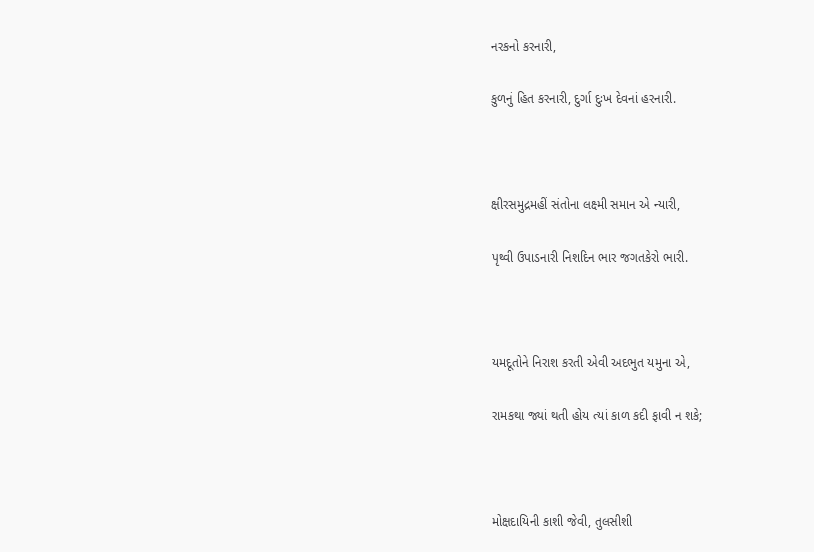નરકનો કરનારી,

કુળનું હિત કરનારી, દુર્ગા દુઃખ દેવનાં હરનારી.



ક્ષીરસમુદ્રમહીં સંતોના લક્ષ્મી સમાન એ ન્યારી,

પૃથ્વી ઉપાડનારી નિશદિન ભાર જગતકેરો ભારી.



યમદૂતોને નિરાશ કરતી એવી અદભુત યમુના એ,

રામકથા જ્યાં થતી હોય ત્યાં કાળ કદી ફાવી ન શકે;



મોક્ષદાયિની કાશી જેવી, તુલસીશી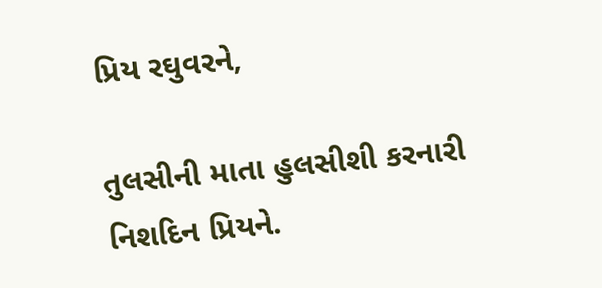પ્રિય રઘુવરને,

તુલસીની માતા હુલસીશી કરનારી નિશદિન પ્રિયને.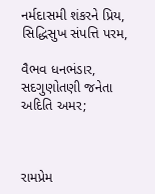નર્મદાસમી શંકરને પ્રિય, સિદ્ધિસુખ સંપત્તિ પરમ,

વૈભવ ધનભંડાર, સદગુણોતણી જનેતા અદિતિ અમર;



રામપ્રેમ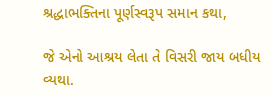શ્રદ્ધાભક્તિના પૂર્ણસ્વરૂપ સમાન કથા,

જે એનો આશ્રય લેતા તે વિસરી જાય બધીય વ્યથા.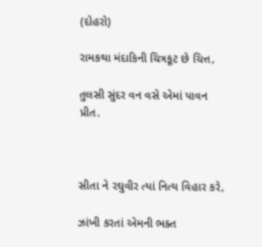(દોહરો)

રામકથા મંદાકિની ચિત્રકૂટ છે ચિત્ત,

તુલસી સુંદર વન વસે એમાં પાવન પ્રીત.



સીતા ને રઘુવીર ત્યાં નિત્ય વિહાર કરે,

ઝાંખી કરતાં એમની ભક્ત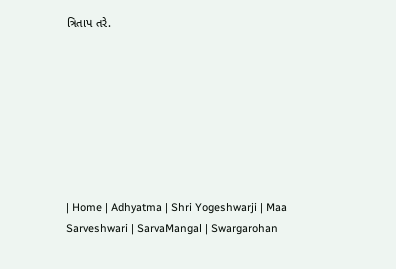ત્રિતાપ તરે.








| Home | Adhyatma | Shri Yogeshwarji | Maa Sarveshwari | SarvaMangal | Swargarohan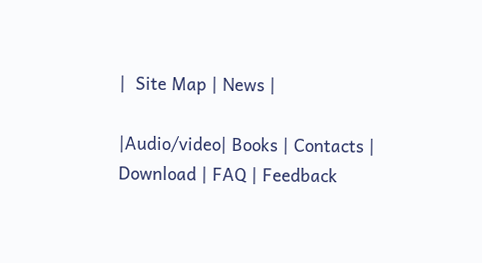|  Site Map | News |

|Audio/video| Books | Contacts | Download | FAQ | Feedback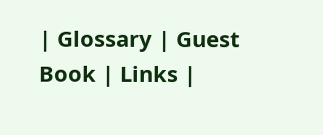| Glossary | Guest Book | Links |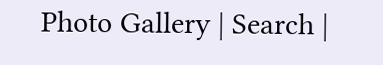Photo Gallery | Search |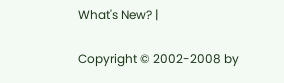What's New? |

Copyright © 2002-2008 by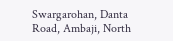Swargarohan, Danta Road, Ambaji, North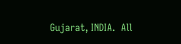Gujarat, INDIA.  All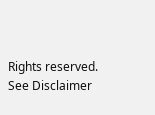Rights reserved. See Disclaimer